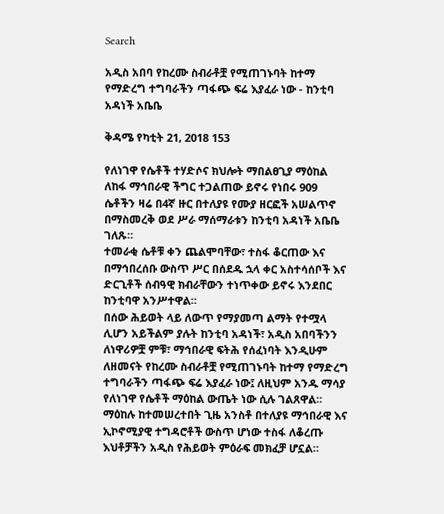Search

አዲስ አበባ የከረሙ ስብራቶቿ የሚጠገኑባት ከተማ የማድረግ ተግባራችን ጣፋጭ ፍሬ እያፈራ ነው - ከንቲባ አዳነች አቤቤ

ቅዳሜ የካቲት 21, 2018 153

የለነገዋ የሴቶች ተሃድሶና ክህሎት ማበልፀጊያ ማዕከል ለከፋ ማኅበራዊ ችግር ተጋልጠው ይኖሩ የነበሩ 909 ሴቶችን ዛሬ በ4ኛ ዙር በተለያዩ የሙያ ዘርፎች አሠልጥኖ በማስመረቅ ወደ ሥራ ማሰማራቱን ከንቲባ አዳነች አቤቤ ገለጹ።
ተመራቂ ሴቶቹ ቀን ጨልሞባቸው፣ ተስፋ ቆርጠው እና በማኅበረሰቡ ውስጥ ሥር በሰደዱ ኋላ ቀር አስተሳሰቦች እና ድርጊቶች ሰብዓዊ ክብራቸውን ተነጥቀው ይኖሩ እንደበር ከንቲባዋ አንሥተዋል።
በሰው ሕይወት ላይ ለውጥ የማያመጣ ልማት የተሟላ ሊሆን አይችልም ያሉት ከንቲባ አዳነች፣ አዲስ አበባችንን ለነዋሪዎቿ ምቹ፣ ማኅበራዊ ፍትሕ የሰፈነባት እንዲሁም ለዘመናት የከረሙ ስብራቶቿ የሚጠገኑባት ከተማ የማድረግ ተግባራችን ጣፋጭ ፍሬ እያፈራ ነው፤ ለዚህም አንዱ ማሳያ የለነገዋ የሴቶች ማዕከል ውጤት ነው ሲሉ ገልጸዋል።
ማዕከሉ ከተመሠረተበት ጊዜ አንስቶ በተለያዩ ማኅበራዊ እና ኢኮኖሚያዊ ተግዳሮቶች ውስጥ ሆነው ተስፋ ለቆረጡ እህቶቻችን አዲስ የሕይወት ምዕራፍ መክፈቻ ሆኗል።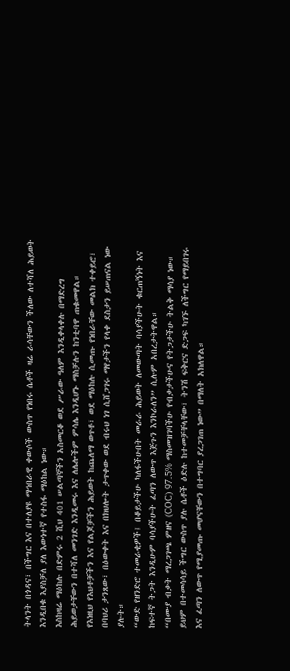ትላንት በጎዳና፣ በችግር እና በተለያዩ ማኅበራዊ ቀውሶች ውስጥ የነበሩ ሴቶች ዛሬ ራሳቸውን ችለው ለተሻለ ሕይወት እንዲበቁ እያስቻለ ያለ እውነተኛ የተስፋ ማዕከል ነው።
እስከዛሬ ማዕከሉ በድምሩ 2 ሺህ 401 ሠልጣኞችን አስመርቆ ወደ ሥራው ዓለም እንዲቀላቀሉ በማድረግ ሕይወታቸውን በተሻለ መንገድ እንዲመሩ እና ለሌሎችም ምሳሌ እንዲሆኑ ማስቻሉን ከንቲባዋ ጠቁመዋል።
የእነዚህ የእህቶቻችን እና የልጆቻችን ሕይወት ከጨለማ ወጥቶ፣ ወደ ማዕከሉ ሲመጡ የነበራቸው መልክ ተቀይሮ፣ በባህሪ ታንጸው፣ በዕውቀት እና በክህሎት ታጥቀው ወደ ብሩህ ነገ ሲሸጋገሩ ማየታችን የላቀ ደስታን ይሠጠናል ነው ያሉት።
“ውድ የዘንድሮ ተመራቂዎች፤ በቆይታችሁ ካለፋችሁበት መራራ ሕይወት ለመውጣት ባሳያችሁት ቁርጠኝነት እና ከፍተኛ ትጋት እንዲሁም ባሳያችሁት ፈጣን ለውጥ እጅጉን እንኮራለን” ሲሉም አበረታትዋል።
“በሙያ ብቃት ማረጋገጫ ምዘና (COC) 97.5% ማስመዝገባችሁ የብቃታችሁና የትጋታችሁ ትልቅ ማሳያ ነው። ይህም በተመሳሳይ ችግር ውስጥ ያሉ ሴቶች ዕድሉ ከተመቻቸላቸው፣ ትንሽ ፍቅርና ድጋፍ ካገኙ ለችግር የማይበገሩ እና ፈጣን ለውጥ የሚያመጡ መሆናቸውን በተግባር ያረጋገጠ ነው” በማለት አክለዋል።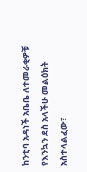ከንቲባ አዳነች አቤቤ ለተመራቂዎቹ የእንኳን ደስ አላችሁ መልዕክት አስተላልፈው፣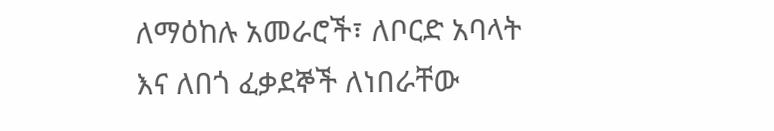ለማዕከሉ አመራሮች፣ ለቦርድ አባላት እና ለበጎ ፈቃደኞች ለነበራቸው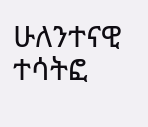ሁለንተናዊ ተሳትፎ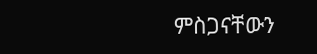ምስጋናቸውን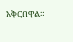አቅርበዋል።